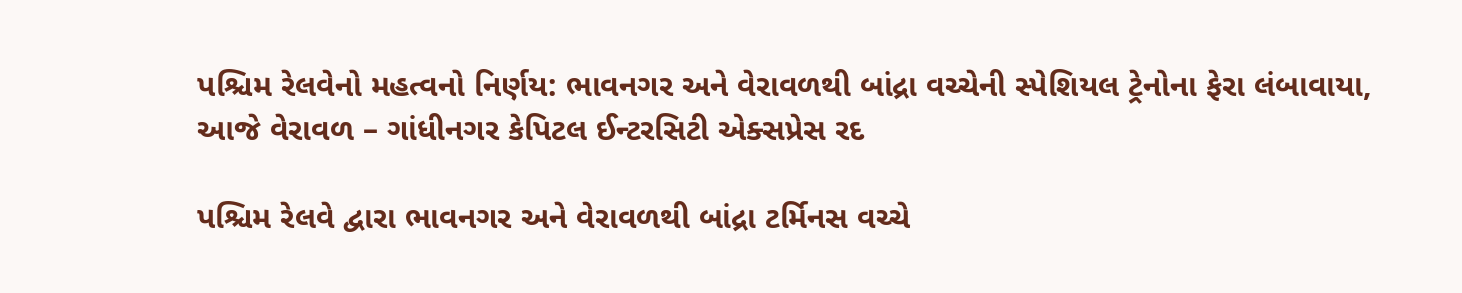પશ્ચિમ રેલવેનો મહત્વનો નિર્ણય: ભાવનગર અને વેરાવળથી બાંદ્રા વચ્ચેની સ્પેશિયલ ટ્રેનોના ફેરા લંબાવાયા, આજે વેરાવળ – ગાંધીનગર કેપિટલ ઈન્ટરસિટી એક્સપ્રેસ રદ

પશ્ચિમ રેલવે દ્વારા ભાવનગર અને વેરાવળથી બાંદ્રા ટર્મિનસ વચ્ચે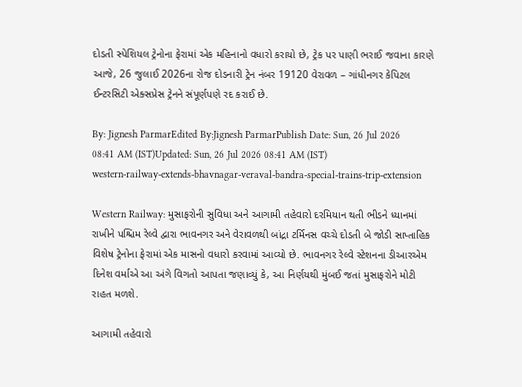દોડતી સ્પેશિયલ ટ્રેનોના ફેરામાં એક મહિનાનો વધારો કરાયો છે, ટ્રેક પર પાણી ભરાઈ જવાના કારણે આજે, 26 જુલાઈ 2026ના રોજ દોડનારી ટ્રેન નંબર 19120 વેરાવળ – ગાંધીનગર કેપિટલ ઈન્ટરસિટી એક્સપ્રેસ ટ્રેનને સંપૂર્ણપણે રદ કરાઈ છે.

By: Jignesh ParmarEdited By:Jignesh ParmarPublish Date: Sun, 26 Jul 2026 08:41 AM (IST)Updated: Sun, 26 Jul 2026 08:41 AM (IST)
western-railway-extends-bhavnagar-veraval-bandra-special-trains-trip-extension

Western Railway: મુસાફરોની સુવિધા અને આગામી તહેવારો દરમિયાન થતી ભીડને ધ્યાનમાં રાખીને પશ્ચિમ રેલ્વે દ્વારા ભાવનગર અને વેરાવળથી બાંદ્રા ટર્મિનસ વચ્ચે દોડતી બે જોડી સાપ્તાહિક વિશેષ ટ્રેનોના ફેરામાં એક માસનો વધારો કરવામાં આવ્યો છે. ભાવનગર રેલ્વે સ્ટેશનના ડીઆરએમ દિનેશ વર્માએ આ અંગે વિગતો આપતા જણાવ્યું કે, આ નિર્ણયથી મુંબઈ જતાં મુસાફરોને મોટી રાહત મળશે.

આગામી તહેવારો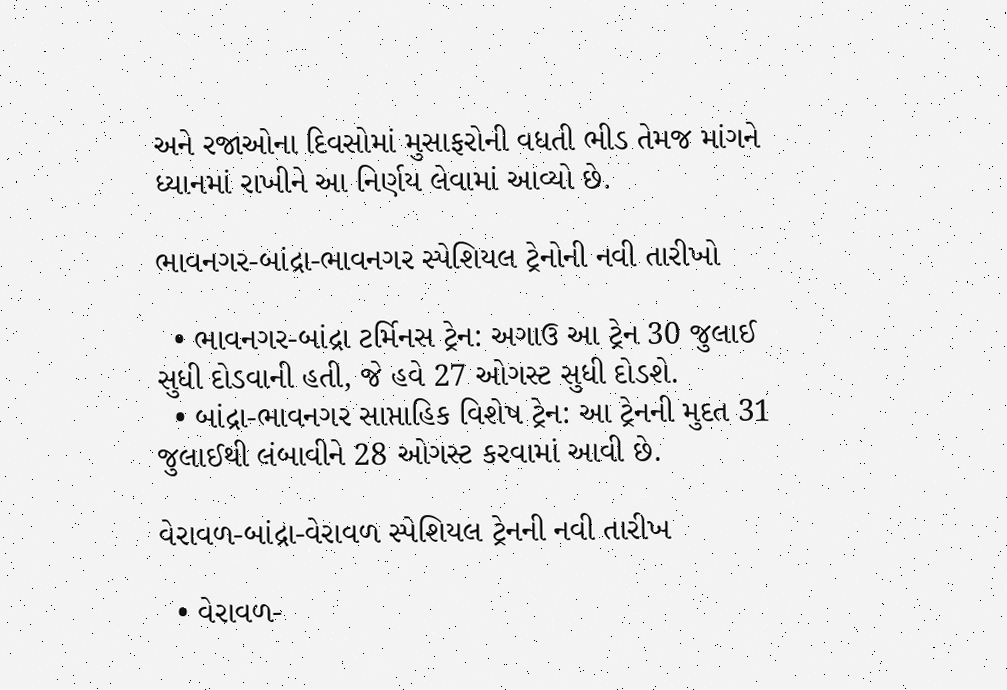અને રજાઓના દિવસોમાં મુસાફરોની વધતી ભીડ તેમજ માંગને ધ્યાનમાં રાખીને આ નિર્ણય લેવામાં આવ્યો છે.

ભાવનગર-બાંદ્રા-ભાવનગર સ્પેશિયલ ટ્રેનોની નવી તારીખો

  • ભાવનગર-બાંદ્રા ટર્મિનસ ટ્રેન: અગાઉ આ ટ્રેન 30 જુલાઈ સુધી દોડવાની હતી, જે હવે 27 ઓગસ્ટ સુધી દોડશે.
  • બાંદ્રા-ભાવનગર સાપ્તાહિક વિશેષ ટ્રેન: આ ટ્રેનની મુદત 31 જુલાઈથી લંબાવીને 28 ઓગસ્ટ કરવામાં આવી છે.

વેરાવળ-બાંદ્રા-વેરાવળ સ્પેશિયલ ટ્રેનની નવી તારીખ

  • વેરાવળ-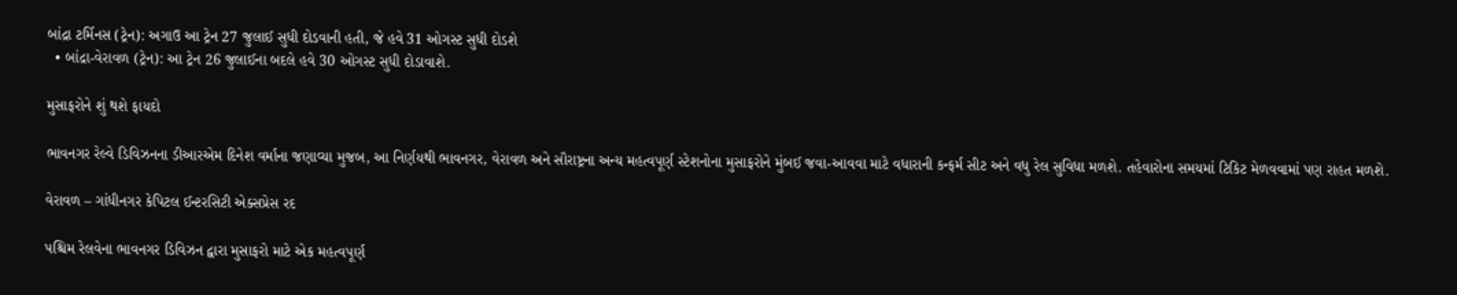બાંદ્રા ટર્મિનસ (ટ્રેન): અગાઉ આ ટ્રેન 27 જુલાઈ સુધી દોડવાની હતી, જે હવે 31 ઓગસ્ટ સુધી દોડશે
  • બાંદ્રા-વેરાવળ (ટ્રેન): આ ટ્રેન 26 જુલાઈના બદલે હવે 30 ઓગસ્ટ સુધી દોડાવાશે.

મુસાફરોને શું થશે ફાયદો

ભાવનગર રેલ્વે ડિવિઝનના ડીઆરએમ દિનેશ વર્માના જણાવ્યા મુજબ, આ નિર્ણયથી ભાવનગર, વેરાવળ અને સૌરાષ્ટ્રના અન્ય મહત્વપૂર્ણ સ્ટેશનોના મુસાફરોને મુંબઈ જવા-આવવા માટે વધારાની કન્ફર્મ સીટ અને વધુ રેલ સુવિધા મળશે. તહેવારોના સમયમાં ટિકિટ મેળવવામાં પણ રાહત મળશે.

વેરાવળ – ગાંધીનગર કેપિટલ ઈન્ટરસિટી એક્સપ્રેસ રદ

પશ્ચિમ રેલવેના ભાવનગર ડિવિઝન દ્વારા મુસાફરો માટે એક મહત્વપૂર્ણ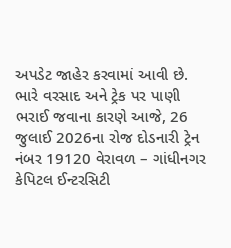અપડેટ જાહેર કરવામાં આવી છે. ભારે વરસાદ અને ટ્રેક પર પાણી ભરાઈ જવાના કારણે આજે, 26 જુલાઈ 2026ના રોજ દોડનારી ટ્રેન નંબર 19120 વેરાવળ – ગાંધીનગર કેપિટલ ઈન્ટરસિટી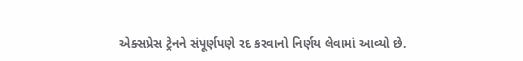એક્સપ્રેસ ટ્રેનને સંપૂર્ણપણે રદ કરવાનો નિર્ણય લેવામાં આવ્યો છે.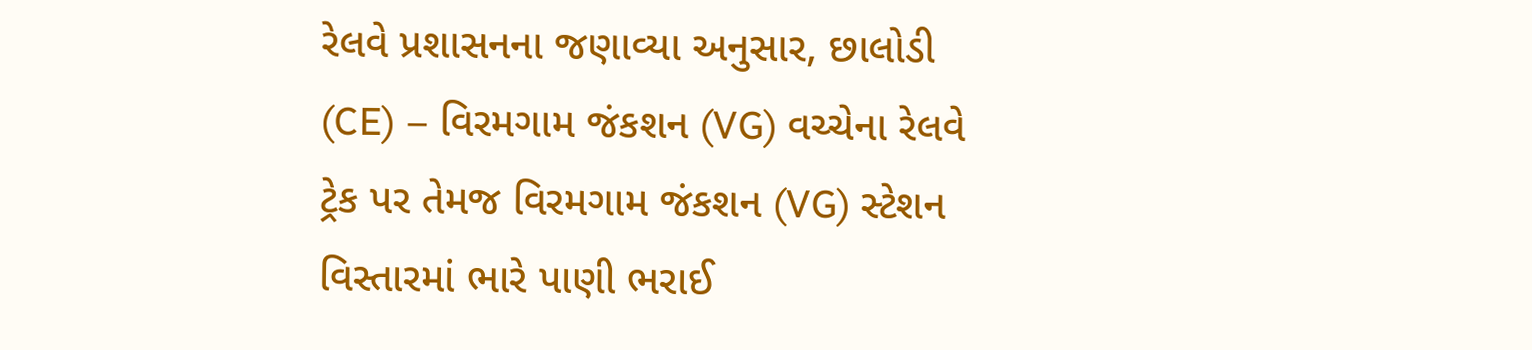રેલવે પ્રશાસનના જણાવ્યા અનુસાર, છાલોડી (CE) – વિરમગામ જંકશન (VG) વચ્ચેના રેલવે ટ્રેક પર તેમજ વિરમગામ જંકશન (VG) સ્ટેશન વિસ્તારમાં ભારે પાણી ભરાઈ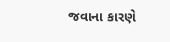જવાના કારણે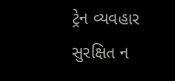ટ્રેન વ્યવહાર સુરક્ષિત ન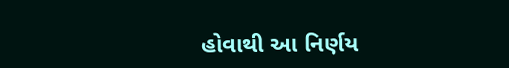હોવાથી આ નિર્ણય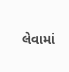લેવામાં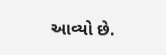આવ્યો છે.